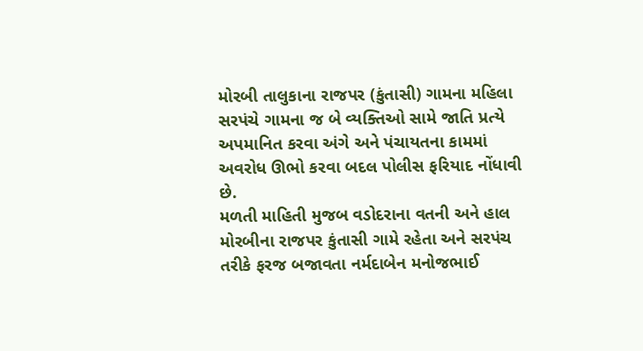મોરબી તાલુકાના રાજપર (કુંતાસી) ગામના મહિલા સરપંચે ગામના જ બે વ્યક્તિઓ સામે જાતિ પ્રત્યે અપમાનિત કરવા અંગે અને પંચાયતના કામમાં અવરોધ ઊભો કરવા બદલ પોલીસ ફરિયાદ નોંધાવી છે.
મળતી માહિતી મુજબ વડોદરાના વતની અને હાલ મોરબીના રાજપર કુંતાસી ગામે રહેતા અને સરપંચ તરીકે ફરજ બજાવતા નર્મદાબેન મનોજભાઈ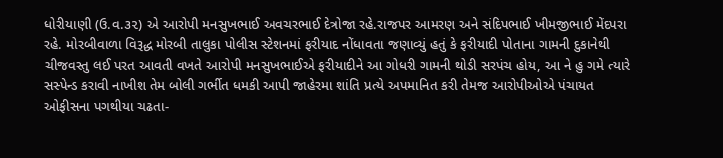ધોરીયાણી (ઉ.વ.૩૨) એ આરોપી મનસુખભાઈ અવચરભાઈ દેત્રોજા રહે.રાજપર આમરણ અને સંદિપભાઈ ખીમજીભાઈ મેંદપરા રહે. મોરબીવાળા વિરૂદ્ધ મોરબી તાલુકા પોલીસ સ્ટેશનમાં ફરીયાદ નોંધાવતા જણાવ્યું હતું કે ફરીયાદી પોતાના ગામની દુકાનેથી ચીજવસ્તુ લઈ પરત આવતી વખતે આરોપી મનસુખભાઈએ ફરીયાદીને આ ગોધરી ગામની થોડી સરપંચ હોય, આ ને હુ ગમે ત્યારે સસ્પેન્ડ કરાવી નાખીશ તેમ બોલી ગર્ભીત ધમકી આપી જાહેરમા શાંતિ પ્રત્યે અપમાનિત કરી તેમજ આરોપીઓએ પંચાયત ઓફીસના પગથીયા ચઢતા-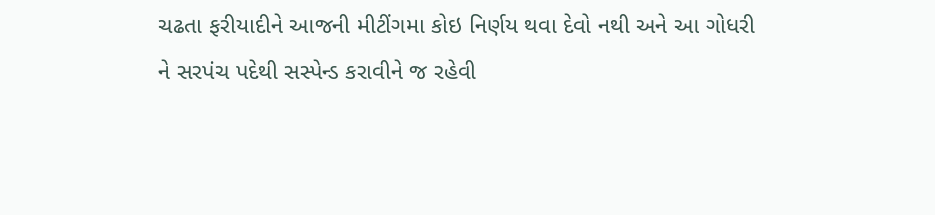ચઢતા ફરીયાદીને આજની મીટીંગમા કોઇ નિર્ણય થવા દેવો નથી અને આ ગોધરી ને સરપંચ પદેથી સસ્પેન્ડ કરાવીને જ રહેવી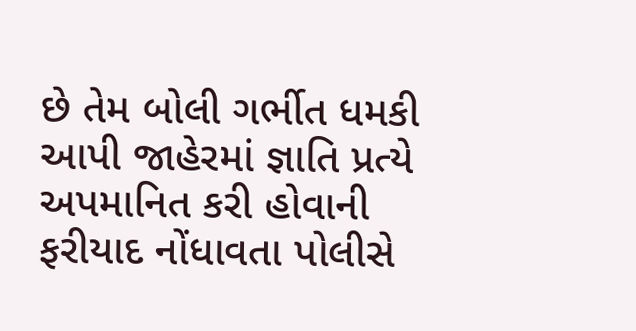છે તેમ બોલી ગર્ભીત ધમકી આપી જાહેરમાં જ્ઞાતિ પ્રત્યે અપમાનિત કરી હોવાની ફરીયાદ નોંધાવતા પોલીસે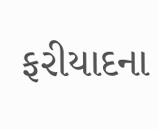ફરીયાદના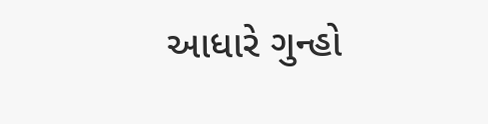આધારે ગુન્હો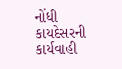નોંધી કાયદેસરની કાર્યવાહી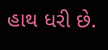હાથ ધરી છે.